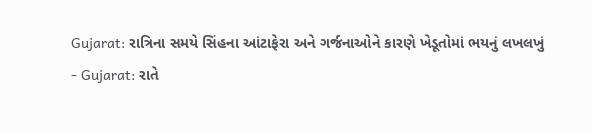Gujarat: રાત્રિના સમયે સિંહના આંટાફેરા અને ગર્જનાઓને કારણે ખેડૂતોમાં ભયનું લખલખું
- Gujarat: રાતે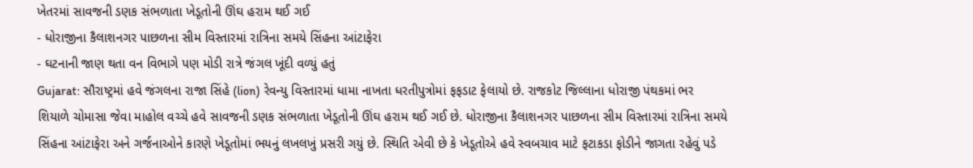ખેતરમાં સાવજની ડણક સંભળાતા ખેડૂતોની ઊંઘ હરામ થઈ ગઈ
- ધોરાજીના કૈલાશનગર પાછળના સીમ વિસ્તારમાં રાત્રિના સમયે સિંહના આંટાફેરા
- ઘટનાની જાણ થતા વન વિભાગે પણ મોડી રાત્રે જંગલ ખૂંદી વળ્યું હતું
Gujarat: સૌરાષ્ટ્રમાં હવે જંગલના રાજા સિંહે (lion) રેવન્યુ વિસ્તારમાં ધામા નાખતા ધરતીપુત્રોમાં ફફડાટ ફેલાયો છે. રાજકોટ જિલ્લાના ધોરાજી પંથકમાં ભર શિયાળે ચોમાસા જેવા માહોલ વચ્ચે હવે સાવજની ડણક સંભળાતા ખેડૂતોની ઊંઘ હરામ થઈ ગઈ છે. ધોરાજીના કૈલાશનગર પાછળના સીમ વિસ્તારમાં રાત્રિના સમયે સિંહના આંટાફેરા અને ગર્જનાઓને કારણે ખેડૂતોમાં ભયનું લખલખું પ્રસરી ગયું છે. સ્થિતિ એવી છે કે ખેડૂતોએ હવે સ્વબચાવ માટે ફટાકડા ફોડીને જાગતા રહેવું પડે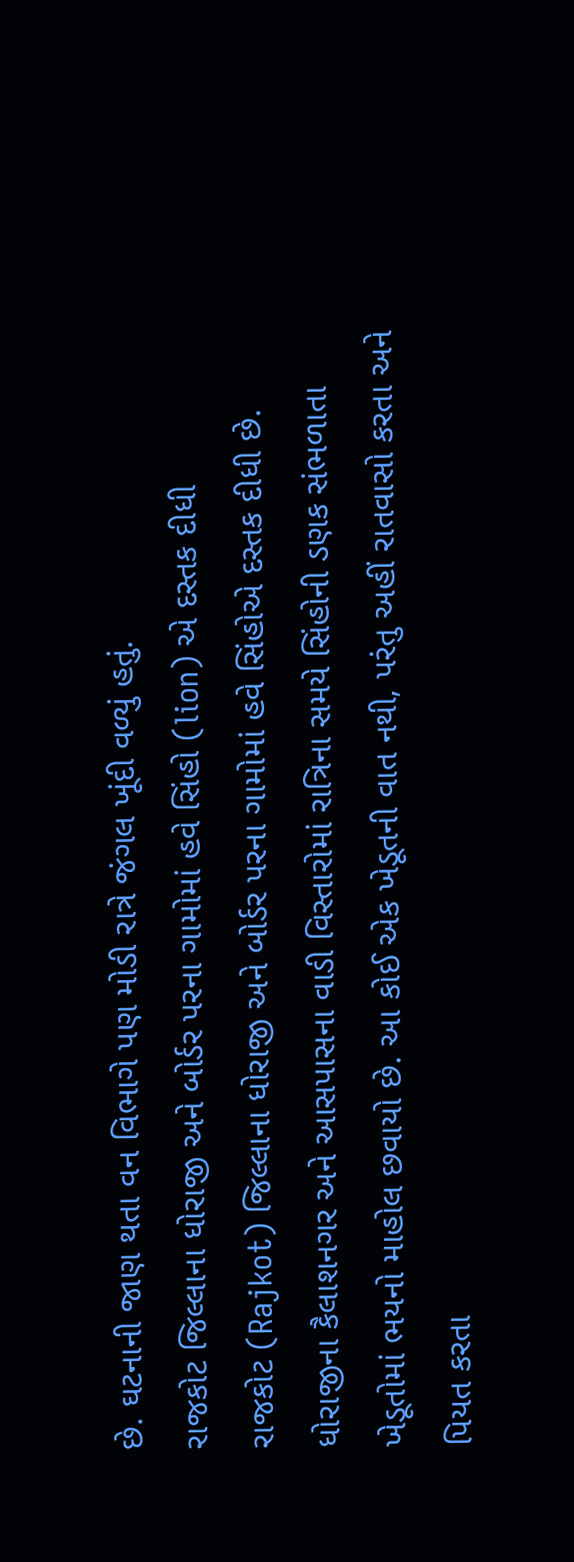છે. ઘટનાની જાણ થતા વન વિભાગે પણ મોડી રાત્રે જંગલ ખૂંદી વળ્યું હતું.
રાજકોટ જિલ્લાના ધોરાજી અને બોર્ડર પરના ગામોમાં હવે સિંહો (lion) એ દસ્તક દીધી
રાજકોટ (Rajkot) જિલ્લાના ધોરાજી અને બોર્ડર પરના ગામોમાં હવે સિંહોએ દસ્તક દીધી છે. ધોરાજીના કૈલાશનગર અને આસપાસના વાડી વિસ્તારોમાં રાત્રિના સમયે સિંહોની ડણક સંભળાતા ખેડૂતોમાં ભયનો માહોલ છવાયો છે. આ કોઈ એક ખેડૂતની વાત નથી, પરંતુ અહીં રાતવાસો કરતા અને પિયત કરતા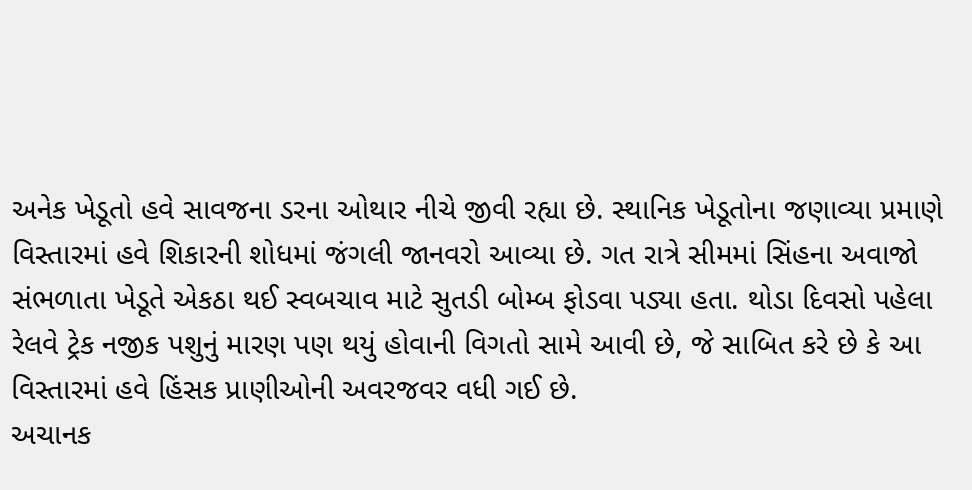અનેક ખેડૂતો હવે સાવજના ડરના ઓથાર નીચે જીવી રહ્યા છે. સ્થાનિક ખેડૂતોના જણાવ્યા પ્રમાણે વિસ્તારમાં હવે શિકારની શોધમાં જંગલી જાનવરો આવ્યા છે. ગત રાત્રે સીમમાં સિંહના અવાજો સંભળાતા ખેડૂતે એકઠા થઈ સ્વબચાવ માટે સુતડી બોમ્બ ફોડવા પડ્યા હતા. થોડા દિવસો પહેલા રેલવે ટ્રેક નજીક પશુનું મારણ પણ થયું હોવાની વિગતો સામે આવી છે, જે સાબિત કરે છે કે આ વિસ્તારમાં હવે હિંસક પ્રાણીઓની અવરજવર વધી ગઈ છે.
અચાનક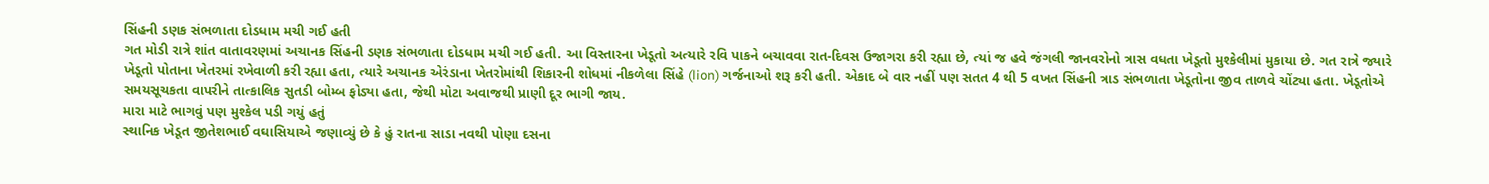સિંહની ડણક સંભળાતા દોડધામ મચી ગઈ હતી
ગત મોડી રાત્રે શાંત વાતાવરણમાં અચાનક સિંહની ડણક સંભળાતા દોડધામ મચી ગઈ હતી. આ વિસ્તારના ખેડૂતો અત્યારે રવિ પાકને બચાવવા રાત-દિવસ ઉજાગરા કરી રહ્યા છે, ત્યાં જ હવે જંગલી જાનવરોનો ત્રાસ વધતા ખેડૂતો મુશ્કેલીમાં મુકાયા છે. ગત રાત્રે જ્યારે ખેડૂતો પોતાના ખેતરમાં રખેવાળી કરી રહ્યા હતા, ત્યારે અચાનક એરંડાના ખેતરોમાંથી શિકારની શોધમાં નીકળેલા સિંહે (lion) ગર્જનાઓ શરૂ કરી હતી. એકાદ બે વાર નહીં પણ સતત 4 થી 5 વખત સિંહની ત્રાડ સંભળાતા ખેડૂતોના જીવ તાળવે ચોંટ્યા હતા. ખેડૂતોએ સમયસૂચકતા વાપરીને તાત્કાલિક સુતડી બોમ્બ ફોડ્યા હતા, જેથી મોટા અવાજથી પ્રાણી દૂર ભાગી જાય.
મારા માટે ભાગવું પણ મુશ્કેલ પડી ગયું હતું
સ્થાનિક ખેડૂત જીતેશભાઈ વઘાસિયાએ જણાવ્યું છે કે હું રાતના સાડા નવથી પોણા દસના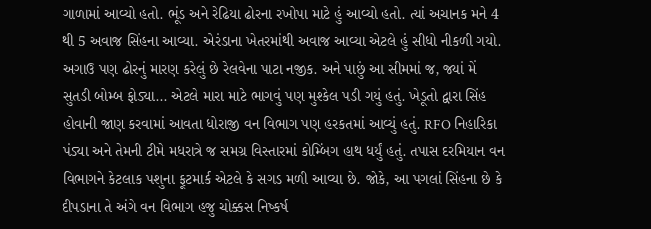ગાળામાં આવ્યો હતો. ભૂંડ અને રેઢિયા ઢોરના રખોપા માટે હું આવ્યો હતો. ત્યાં અચાનક મને 4 થી 5 અવાજ સિંહના આવ્યા. એરંડાના ખેતરમાંથી અવાજ આવ્યા એટલે હું સીધો નીકળી ગયો. અગાઉ પણ ઢોરનું મારણ કરેલું છે રેલવેના પાટા નજીક. અને પાછું આ સીમમાં જ, જ્યાં મેં સુતડી બોમ્બ ફોડ્યા... એટલે મારા માટે ભાગવું પણ મુશ્કેલ પડી ગયું હતું. ખેડૂતો દ્વારા સિંહ હોવાની જાણ કરવામાં આવતા ધોરાજી વન વિભાગ પણ હરકતમાં આવ્યું હતું. RFO નિહારિકા પંડ્યા અને તેમની ટીમે મધરાત્રે જ સમગ્ર વિસ્તારમાં કોમ્બિંગ હાથ ધર્યું હતું. તપાસ દરમિયાન વન વિભાગને કેટલાક પશુના ફૂટમાર્ક એટલે કે સગડ મળી આવ્યા છે. જોકે, આ પગલાં સિંહના છે કે દીપડાના તે અંગે વન વિભાગ હજુ ચોક્કસ નિષ્કર્ષ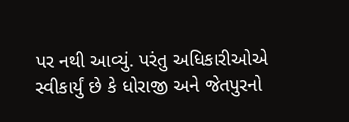પર નથી આવ્યું. પરંતુ અધિકારીઓએ સ્વીકાર્યું છે કે ધોરાજી અને જેતપુરનો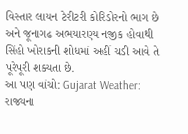વિસ્તાર લાયન ટેરીટરી કોરિડોરનો ભાગ છે અને જૂનાગઢ અભયારણ્ય નજીક હોવાથી સિંહો ખોરાકની શોધમાં અહીં ચડી આવે તે પૂરેપૂરી શક્યતા છે.
આ પણ વાંચો: Gujarat Weather: રાજ્યના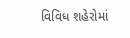વિવિધ શહેરોમાં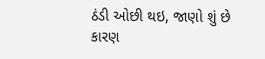ઠંડી ઓછી થઇ, જાણો શું છે કારણ